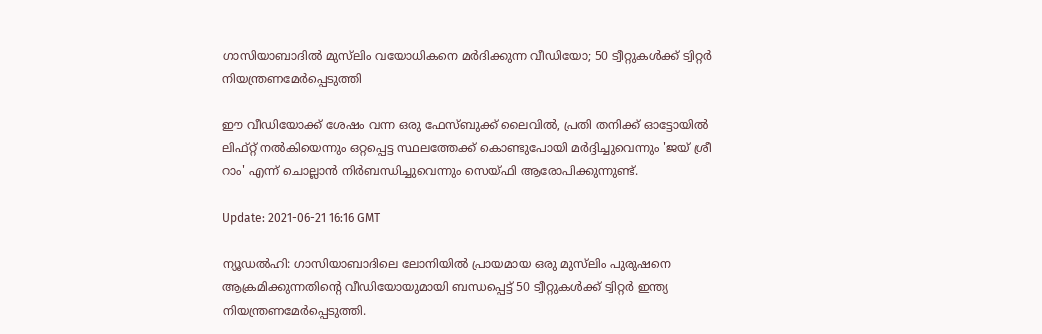ഗാസിയാബാദില്‍ മുസ്‌ലിം വയോധികനെ മര്‍ദിക്കുന്ന വീഡിയോ; 50 ട്വീറ്റുകള്‍ക്ക് ട്വിറ്റര്‍ നിയന്ത്രണമേര്‍പ്പെടുത്തി

ഈ വീഡിയോക്ക് ശേഷം വന്ന ഒരു ഫേസ്ബുക്ക് ലൈവില്‍, പ്രതി തനിക്ക് ഓട്ടോയില്‍ ലിഫ്റ്റ് നല്‍കിയെന്നും ഒറ്റപ്പെട്ട സ്ഥലത്തേക്ക് കൊണ്ടുപോയി മര്‍ദ്ദിച്ചുവെന്നും 'ജയ് ശ്രീ റാം' എന്ന് ചൊല്ലാന്‍ നിര്‍ബന്ധിച്ചുവെന്നും സെയ്ഫി ആരോപിക്കുന്നുണ്ട്.

Update: 2021-06-21 16:16 GMT

ന്യൂഡല്‍ഹി: ഗാസിയാബാദിലെ ലോനിയില്‍ പ്രായമായ ഒരു മുസ്‌ലിം പുരുഷനെ ആക്രമിക്കുന്നതിന്റെ വീഡിയോയുമായി ബന്ധപ്പെട്ട് 50 ട്വീറ്റുകള്‍ക്ക് ട്വിറ്റര്‍ ഇന്ത്യ നിയന്ത്രണമേര്‍പ്പെടുത്തി.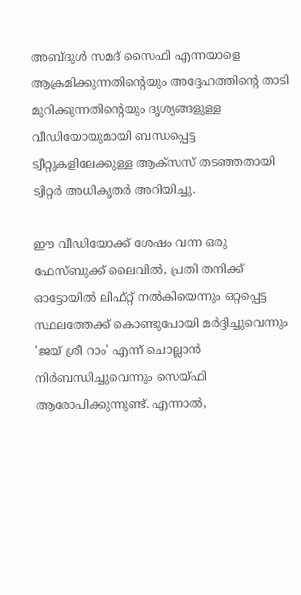അബ്ദുള്‍ സമദ് സൈഫി എന്നയാളെ ആക്രമിക്കുന്നതിന്റെയും അദ്ദേഹത്തിന്റെ താടി മുറിക്കുന്നതിന്റെയും ദൃശ്യങ്ങളുള്ള വീഡിയോയുമായി ബന്ധപ്പെട്ട ട്വീറ്റുകളിലേക്കുള്ള ആക്‌സസ് തടഞ്ഞതായി ട്വിറ്റര്‍ അധികൃതര്‍ അറിയിച്ചു.

ഈ വീഡിയോക്ക് ശേഷം വന്ന ഒരു ഫേസ്ബുക്ക് ലൈവില്‍, പ്രതി തനിക്ക് ഓട്ടോയില്‍ ലിഫ്റ്റ് നല്‍കിയെന്നും ഒറ്റപ്പെട്ട സ്ഥലത്തേക്ക് കൊണ്ടുപോയി മര്‍ദ്ദിച്ചുവെന്നും 'ജയ് ശ്രീ റാം' എന്ന് ചൊല്ലാന്‍ നിര്‍ബന്ധിച്ചുവെന്നും സെയ്ഫി ആരോപിക്കുന്നുണ്ട്. എന്നാല്‍,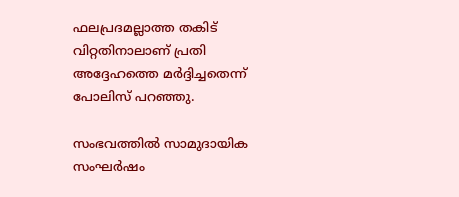ഫലപ്രദമല്ലാത്ത തകിട് വിറ്റതിനാലാണ് പ്രതി അദ്ദേഹത്തെ മര്‍ദ്ദിച്ചതെന്ന് പോലിസ് പറഞ്ഞു.

സംഭവത്തില്‍ സാമുദായിക സംഘര്‍ഷം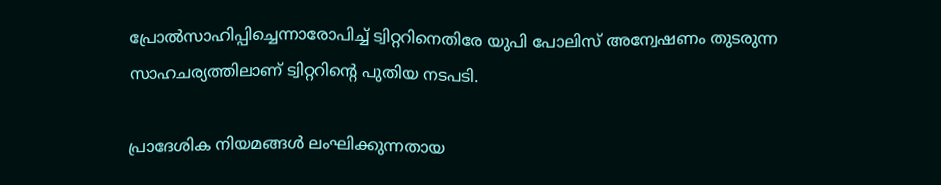പ്രോല്‍സാഹിപ്പിച്ചെന്നാരോപിച്ച് ട്വിറ്ററിനെതിരേ യുപി പോലിസ് അന്വേഷണം തുടരുന്ന സാഹചര്യത്തിലാണ് ട്വിറ്ററിന്റെ പുതിയ നടപടി.

പ്രാദേശിക നിയമങ്ങള്‍ ലംഘിക്കുന്നതായ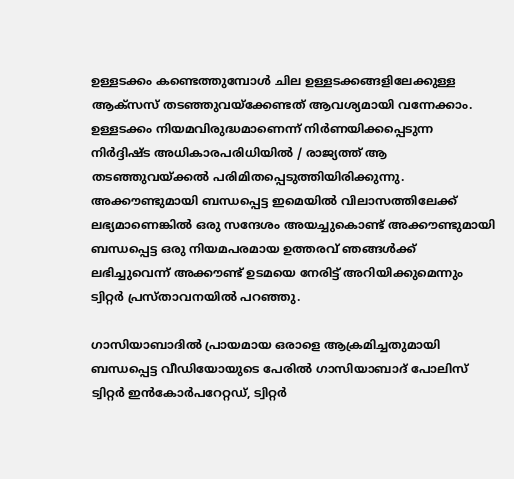ഉള്ളടക്കം കണ്ടെത്തുമ്പോള്‍ ചില ഉള്ളടക്കങ്ങളിലേക്കുള്ള ആക്‌സസ് തടഞ്ഞുവയ്‌ക്കേണ്ടത് ആവശ്യമായി വന്നേക്കാം. ഉള്ളടക്കം നിയമവിരുദ്ധമാണെന്ന് നിര്‍ണയിക്കപ്പെടുന്ന നിര്‍ദ്ദിഷ്ട അധികാരപരിധിയില്‍ / രാജ്യത്ത് ആ തടഞ്ഞുവയ്ക്കല്‍ പരിമിതപ്പെടുത്തിയിരിക്കുന്നു. അക്കൗണ്ടുമായി ബന്ധപ്പെട്ട ഇമെയില്‍ വിലാസത്തിലേക്ക് ലഭ്യമാണെങ്കില്‍ ഒരു സന്ദേശം അയച്ചുകൊണ്ട് അക്കൗണ്ടുമായി ബന്ധപ്പെട്ട ഒരു നിയമപരമായ ഉത്തരവ് ഞങ്ങള്‍ക്ക് ലഭിച്ചുവെന്ന് അക്കൗണ്ട് ഉടമയെ നേരിട്ട് അറിയിക്കുമെന്നും ട്വിറ്റര്‍ പ്രസ്താവനയില്‍ പറഞ്ഞു.

ഗാസിയാബാദില്‍ പ്രായമായ ഒരാളെ ആക്രമിച്ചതുമായി ബന്ധപ്പെട്ട വീഡിയോയുടെ പേരില്‍ ഗാസിയാബാദ് പോലിസ് ട്വിറ്റര്‍ ഇന്‍കോര്‍പറേറ്റഡ്, ട്വിറ്റര്‍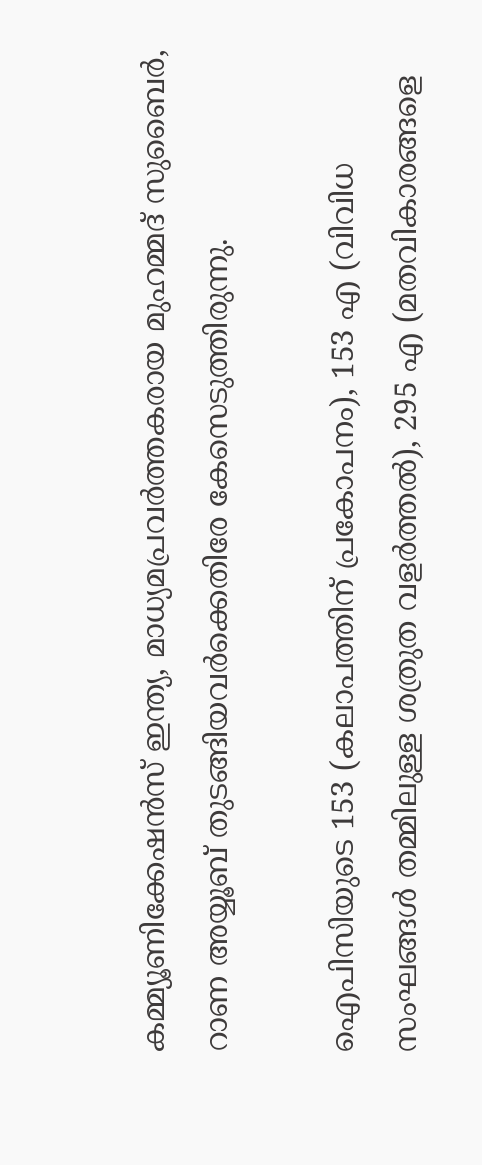കമ്മ്യൂണിക്കേഷന്‍സ് ഇന്ത്യ, മാധ്യമപ്രവര്‍ത്തകരായ മുഹമ്മദ് സുബൈര്‍, റാണ അയ്യൂബ് തുടങ്ങിയവര്‍ക്കെതിരേ കേസെടുത്തിരുന്നു.

ഐപിസിയുടെ 153 (കലാപത്തിന് പ്രകോപനം), 153 എ (വിവിധ സംഘങ്ങള്‍ തമ്മിലുള്ള ശത്രുത വളര്‍ത്തല്‍), 295 എ (മതവികാരങ്ങളെ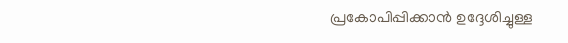പ്രകോപിപ്പിക്കാന്‍ ഉദ്ദേശിച്ചുള്ള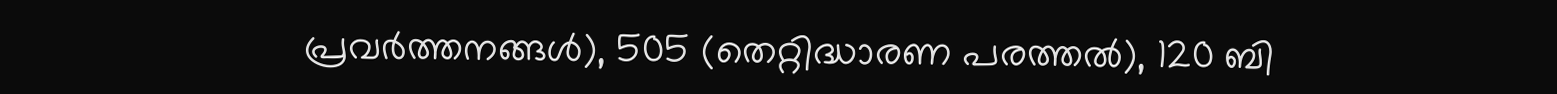പ്രവര്‍ത്തനങ്ങള്‍), 505 (തെറ്റിദ്ധാരണ പരത്തല്‍), 120 ബി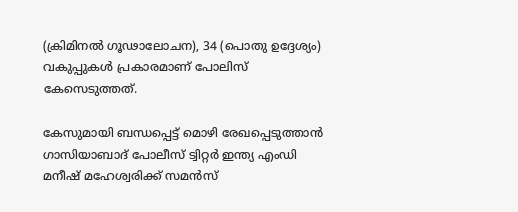(ക്രിമിനല്‍ ഗൂഢാലോചന), 34 (പൊതു ഉദ്ദേശ്യം) വകുപ്പുകള്‍ പ്രകാരമാണ് പോലിസ് കേസെടുത്തത്.

കേസുമായി ബന്ധപ്പെട്ട് മൊഴി രേഖപ്പെടുത്താന്‍ ഗാസിയാബാദ് പോലീസ് ട്വിറ്റര്‍ ഇന്ത്യ എംഡി മനീഷ് മഹേശ്വരിക്ക് സമന്‍സ്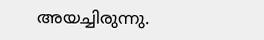അയച്ചിരുന്നു.